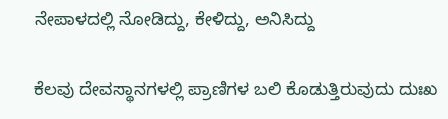ನೇಪಾಳದಲ್ಲಿ ನೋಡಿದ್ದು, ಕೇಳಿದ್ದು, ಅನಿಸಿದ್ದು

ಕೆಲವು ದೇವಸ್ಥಾನಗಳಲ್ಲಿ ಪ್ರಾಣಿಗಳ ಬಲಿ ಕೊಡುತ್ತಿರುವುದು ದುಃಖ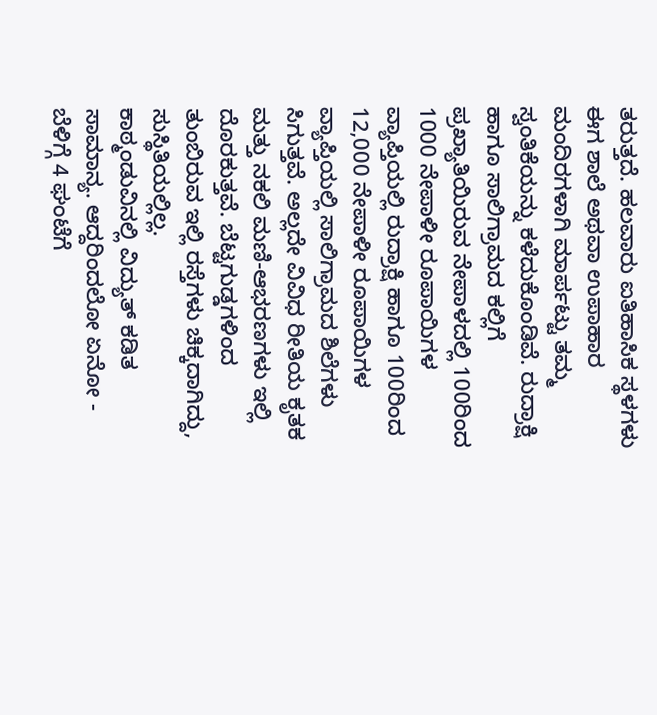ತರುತ್ತದೆ. ಹಲವಾರು ಐತಿಹಾಸಿಕ ಸ್ಥಳಗಳು ಈಗ ಶಾಲೆ ಅಥವಾ ಉಪಾಹಾರ ಮಂದಿರಗಳಾಗಿ ಮಾರ್ಪಟ್ಟು ತಮ್ಮ ಸ್ವಂತಿಕೆಯನ್ನು ಕಳೆದುಕೊಂಡಿವೆ. ರುದ್ರಾಕ್ಷಿ ಹಾಗೂ ಸಾಲಿಗ್ರಾಮದ ಕಲ್ಲಿಗೆ ಪ್ರಖ್ಯಾತಿಯಿರುವ ನೇಪಾಳದಲ್ಲಿ 100ರಿಂದ 1000 ನೇಪಾಳೀ ರೂಪಾಯಿಗಳ ವ್ಯಾಪ್ತಿಯಲ್ಲಿ ರುದ್ರಾಕ್ಷಿ ಹಾಗೂ 100ರಿಂದ 12,000 ನೇಪಾಳೀ ರೂಪಾಯಿಗಳ ವ್ಯಾಪ್ತಿಯಲ್ಲಿ ಸಾಲಿಗ್ರಾಮದ ಶಿಲೆಗಳು ಸಿಗುತ್ತವೆ. ಅಲ್ಲದೇ ವಿವಿಧ ರೀತಿಯ ಕೃತಕ ಮತ್ತು ನಕಲಿ ಮಣಿ-ಆಭರಣಗಳು ಇಲ್ಲಿ ದೊರಕುತ್ತವೆ. ಬೆಟ್ಟಗುಡ್ಡಗಳಿಂದ ತುಂಬಿರುವ ಇಲ್ಲಿ ರಸ್ತೆಗಳು ಚಿಕ್ಕದಾಗಿದ್ದು, ಸುಸ್ಥಿತಿಯಲ್ಲಿಲ್ಲ.
ಕಾಠ್ಮಂಡುವಿನಲ್ಲಿ ವಿದ್ಯುತ್ ಕಡಿತ ಸಾಮಾನ್ಯ. ಆದ್ದರಿಂದಲೋ ಏನೋ - ಬೆಳಿಗ್ಗೆ 4 ಘಂಟೆಗೆ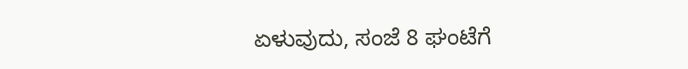ಏಳುವುದು, ಸಂಜೆ 8 ಘಂಟೆಗೆ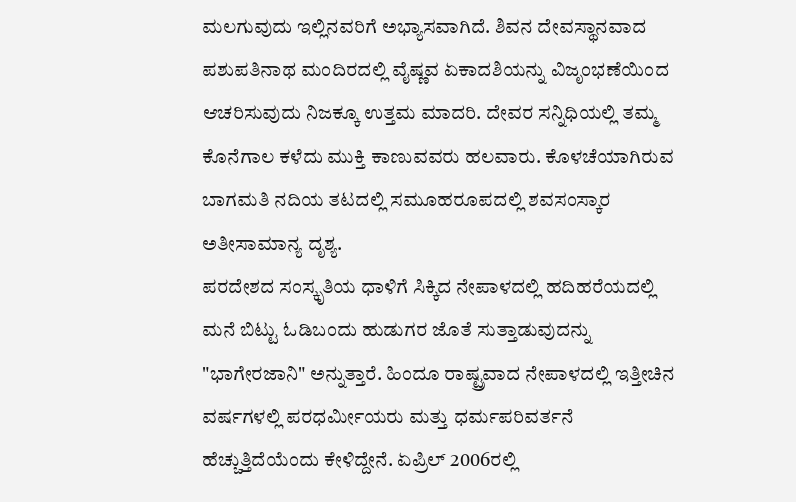ಮಲಗುವುದು ಇಲ್ಲಿನವರಿಗೆ ಅಭ್ಯಾಸವಾಗಿದೆ. ಶಿವನ ದೇವಸ್ಥಾನವಾದ ಪಶುಪತಿನಾಥ ಮಂದಿರದಲ್ಲಿ ವೈಷ್ಣವ ಏಕಾದಶಿಯನ್ನು ವಿಜೃಂಭಣೆಯಿಂದ ಆಚರಿಸುವುದು ನಿಜಕ್ಕೂ ಉತ್ತಮ ಮಾದರಿ. ದೇವರ ಸನ್ನಿಧಿಯಲ್ಲಿ ತಮ್ಮ ಕೊನೆಗಾಲ ಕಳೆದು ಮುಕ್ತಿ ಕಾಣುವವರು ಹಲವಾರು. ಕೊಳಚೆಯಾಗಿರುವ ಬಾಗಮತಿ ನದಿಯ ತಟದಲ್ಲಿ ಸಮೂಹರೂಪದಲ್ಲಿ ಶವಸಂಸ್ಕಾರ ಅತೀಸಾಮಾನ್ಯ ದೃಶ್ಯ.
ಪರದೇಶದ ಸಂಸ್ಕೃತಿಯ ಧಾಳಿಗೆ ಸಿಕ್ಕಿದ ನೇಪಾಳದಲ್ಲಿ ಹದಿಹರೆಯದಲ್ಲಿ ಮನೆ ಬಿಟ್ಟು ಓಡಿಬಂದು ಹುಡುಗರ ಜೊತೆ ಸುತ್ತಾಡುವುದನ್ನು "ಭಾಗೇರಜಾನಿ" ಅನ್ನುತ್ತಾರೆ. ಹಿಂದೂ ರಾಷ್ಟ್ರವಾದ ನೇಪಾಳದಲ್ಲಿ ಇತ್ತೀಚಿನ ವರ್ಷಗಳಲ್ಲಿ ಪರಧರ್ಮೀಯರು ಮತ್ತು ಧರ್ಮಪರಿವರ್ತನೆ ಹೆಚ್ಚುತ್ತಿದೆಯೆಂದು ಕೇಳಿದ್ದೇನೆ. ಏಪ್ರಿಲ್ 2006ರಲ್ಲಿ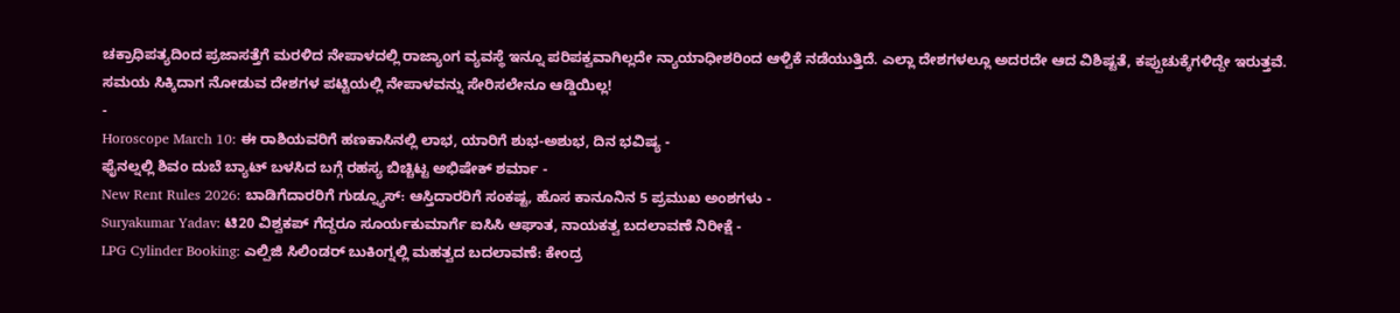ಚಕ್ರಾಧಿಪತ್ಯದಿಂದ ಪ್ರಜಾಸತ್ತೆಗೆ ಮರಳಿದ ನೇಪಾಳದಲ್ಲಿ ರಾಜ್ಯಾಂಗ ವ್ಯವಸ್ಥೆ ಇನ್ನೂ ಪರಿಪಕ್ವವಾಗಿಲ್ಲದೇ ನ್ಯಾಯಾಧೀಶರಿಂದ ಆಳ್ವಿಕೆ ನಡೆಯುತ್ತಿದೆ. ಎಲ್ಲಾ ದೇಶಗಳಲ್ಲೂ ಅದರದೇ ಆದ ವಿಶಿಷ್ಟತೆ, ಕಪ್ಪುಚುಕ್ಕೆಗಳಿದ್ದೇ ಇರುತ್ತವೆ. ಸಮಯ ಸಿಕ್ಕಿದಾಗ ನೋಡುವ ದೇಶಗಳ ಪಟ್ಟಿಯಲ್ಲಿ ನೇಪಾಳವನ್ನು ಸೇರಿಸಲೇನೂ ಆಡ್ಡಿಯಿಲ್ಲ!
-
Horoscope March 10: ಈ ರಾಶಿಯವರಿಗೆ ಹಣಕಾಸಿನಲ್ಲಿ ಲಾಭ, ಯಾರಿಗೆ ಶುಭ-ಅಶುಭ, ದಿನ ಭವಿಷ್ಯ -
ಫೈನಲ್ನಲ್ಲಿ ಶಿವಂ ದುಬೆ ಬ್ಯಾಟ್ ಬಳಸಿದ ಬಗ್ಗೆ ರಹಸ್ಯ ಬಿಚ್ಚಿಟ್ಟ ಅಭಿಷೇಕ್ ಶರ್ಮಾ -
New Rent Rules 2026: ಬಾಡಿಗೆದಾರರಿಗೆ ಗುಡ್ನ್ಯೂಸ್: ಆಸ್ತಿದಾರರಿಗೆ ಸಂಕಷ್ಟ, ಹೊಸ ಕಾನೂನಿನ 5 ಪ್ರಮುಖ ಅಂಶಗಳು -
Suryakumar Yadav: ಟಿ20 ವಿಶ್ವಕಪ್ ಗೆದ್ದರೂ ಸೂರ್ಯಕುಮಾರ್ಗೆ ಐಸಿಸಿ ಆಘಾತ, ನಾಯಕತ್ವ ಬದಲಾವಣೆ ನಿರೀಕ್ಷೆ -
LPG Cylinder Booking: ಎಲ್ಪಿಜಿ ಸಿಲಿಂಡರ್ ಬುಕಿಂಗ್ನಲ್ಲಿ ಮಹತ್ವದ ಬದಲಾವಣೆ: ಕೇಂದ್ರ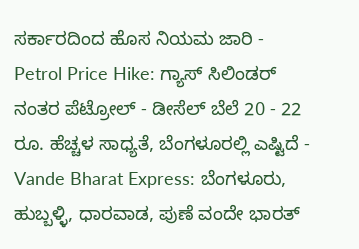ಸರ್ಕಾರದಿಂದ ಹೊಸ ನಿಯಮ ಜಾರಿ -
Petrol Price Hike: ಗ್ಯಾಸ್ ಸಿಲಿಂಡರ್ ನಂತರ ಪೆಟ್ರೋಲ್ - ಡೀಸೆಲ್ ಬೆಲೆ 20 - 22 ರೂ. ಹೆಚ್ಚಳ ಸಾಧ್ಯತೆ, ಬೆಂಗಳೂರಲ್ಲಿ ಎಷ್ಟಿದೆ -
Vande Bharat Express: ಬೆಂಗಳೂರು, ಹುಬ್ಬಳ್ಳಿ, ಧಾರವಾಡ, ಪುಣೆ ವಂದೇ ಭಾರತ್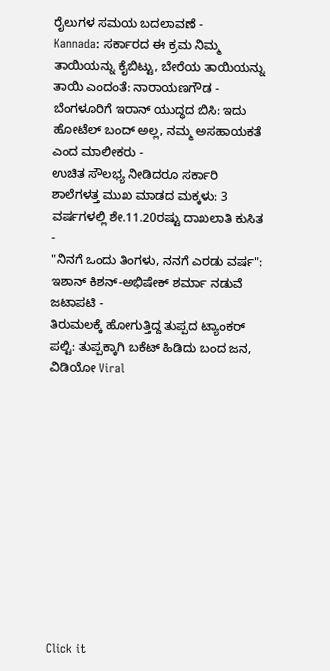ರೈಲುಗಳ ಸಮಯ ಬದಲಾವಣೆ -
Kannada: ಸರ್ಕಾರದ ಈ ಕ್ರಮ ನಿಮ್ಮ ತಾಯಿಯನ್ನು ಕೈಬಿಟ್ಟು, ಬೇರೆಯ ತಾಯಿಯನ್ನು ತಾಯಿ ಎಂದಂತೆ: ನಾರಾಯಣಗೌಡ -
ಬೆಂಗಳೂರಿಗೆ ಇರಾನ್ ಯುದ್ಧದ ಬಿಸಿ: ಇದು ಹೋಟೆಲ್ ಬಂದ್ ಅಲ್ಲ, ನಮ್ಮ ಅಸಹಾಯಕತೆ ಎಂದ ಮಾಲೀಕರು -
ಉಚಿತ ಸೌಲಭ್ಯ ನೀಡಿದರೂ ಸರ್ಕಾರಿ ಶಾಲೆಗಳತ್ತ ಮುಖ ಮಾಡದ ಮಕ್ಕಳು: 3 ವರ್ಷಗಳಲ್ಲಿ ಶೇ.11.20ರಷ್ಟು ದಾಖಲಾತಿ ಕುಸಿತ -
"ನಿನಗೆ ಒಂದು ತಿಂಗಳು, ನನಗೆ ಎರಡು ವರ್ಷ": ಇಶಾನ್ ಕಿಶನ್-ಅಭಿಷೇಕ್ ಶರ್ಮಾ ನಡುವೆ ಜಟಾಪಟಿ -
ತಿರುಮಲಕ್ಕೆ ಹೋಗುತ್ತಿದ್ದ ತುಪ್ಪದ ಟ್ಯಾಂಕರ್ ಪಲ್ಟಿ: ತುಪ್ಪಕ್ಕಾಗಿ ಬಕೆಟ್ ಹಿಡಿದು ಬಂದ ಜನ, ವಿಡಿಯೋ Viral












Click it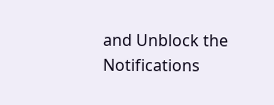and Unblock the Notifications